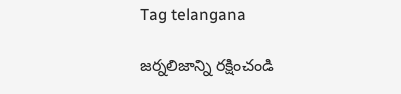Tag telangana

జర్నలిజాన్ని రక్షించండి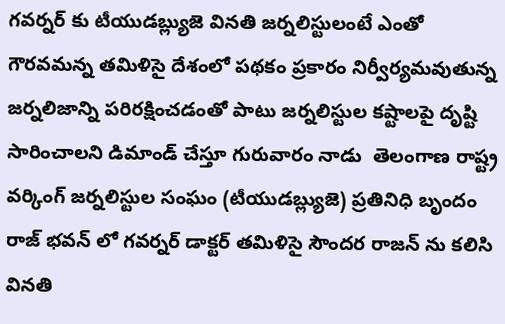గవర్నర్ కు టీయుడబ్ల్యుజె వినతి జర్నలిస్టులంటే ఎంతో గౌరవమన్న తమిళిసై దేశంలో పథకం ప్రకారం నిర్వీర్యమవుతున్న జర్నలిజాన్ని పరిరక్షించడంతో పాటు జర్నలిస్టుల కష్టాలపై దృష్టి సారించాలని డిమాండ్ చేస్తూ గురువారం నాడు  తెలంగాణ రాష్ట్ర వర్కింగ్ జర్నలిస్టుల సంఘం (టీయుడబ్ల్యుజె) ప్రతినిధి బృందం రాజ్ భవన్ లో గవర్నర్ డాక్టర్ తమిళిసై సౌందర రాజన్ ను కలిసి వినతి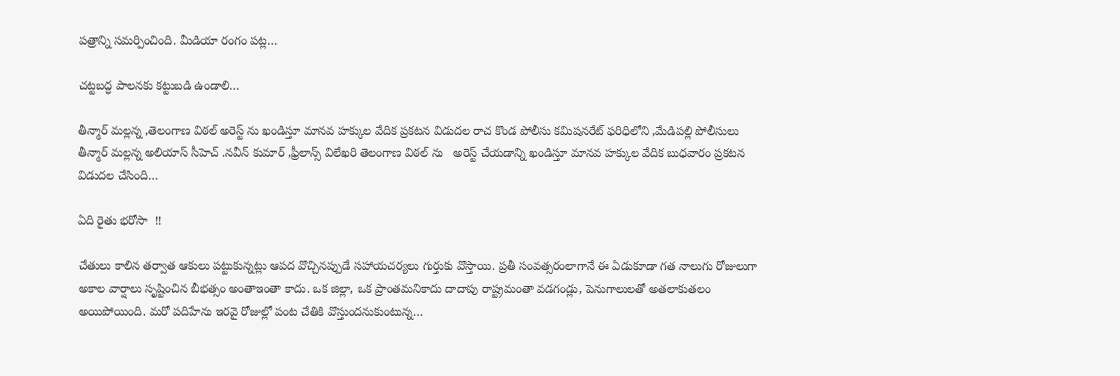పత్రాన్ని సమర్పించింది. మీడియా రంగం పట్ల…

చట్టబద్ధ పాలనకు కట్టుబడి ఉండాలి…

తీన్మార్ మల్లన్న ,తెలంగాణ విఠల్ అరెస్ట్ ను ఖండిస్తూ మానవ హక్కుల వేదిక ప్రకటన విడుదల రాచ కొండ పోలీసు కమిషనరేట్ ఫరిధిలోని ,మేడిపల్లి పోలీసులు తీన్మార్ మల్లన్న అలియాస్ సీహెచ్ .నవీన్ కుమార్ ,ఫ్రీలాన్స్ విలేఖరి తెలంగాణ విఠల్ ను   అరెస్ట్ చేయడాన్ని ఖండిస్తూ మానవ హక్కుల వేదిక బుధవారం ప్రకటన విడుదల చేసింది…

ఏది రైతు భరోసా  !!

చేతులు కాలిన తర్వాత ఆకులు పట్టుకున్నట్లు ఆపద వొచ్చినప్పుడే సహాయచర్యలు గుర్తుకు వొస్తాయి. ప్రతీ సంవత్సరంలాగానే ఈ ఏడుకూడా గత నాలుగు రోజులుగా అకాల వార్షాలు సృష్టించిన బీభత్సం అంతాఇంతా కాదు. ఒక జిల్లా, ఒక ప్రాంతమనికాదు దాదాపు రాష్ట్రమంతా వడగండ్లు, పెనుగాలులతో అతలాకుతలం అయిపోయింది. మరో పదిహేను ఇరవై రోజుల్లో పంట చేతికి వొస్తుందనుకుంటున్న…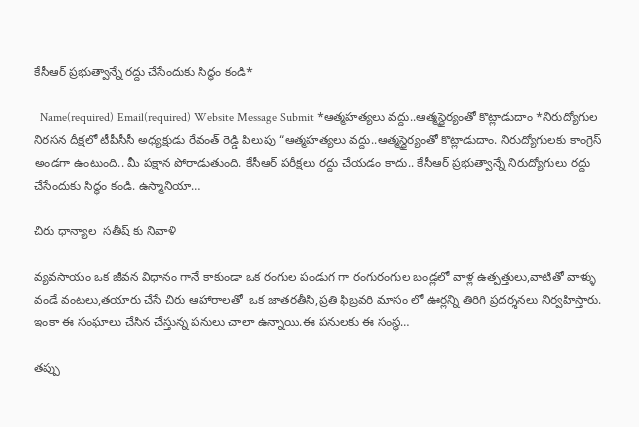కేసీఆర్ ప్రభుత్వాన్నే రద్దు చేసేందుకు సిద్ధం కండి*

  Name(required) Email(required) Website Message Submit *ఆత్మహత్యలు వద్దు..ఆత్మస్థైర్యంతో కొట్లాడుదాం *నిరుద్యోగుల నిరసన దీక్షలో టీపీసీసీ అధ్యక్షుడు రేవంత్ రెడ్డి పిలుపు “ఆత్మహత్యలు వద్దు..ఆత్మస్థైర్యంతో కొట్లాడుదాం. నిరుద్యోగులకు కాంగ్రెస్ అండగా ఉంటుంది.. మీ పక్షాన పోరాడుతుంది. కేసీఆర్ పరీక్షలు రద్దు చేయడం కాదు.. కేసీఆర్ ప్రభుత్వాన్నే నిరుద్యోగులు రద్దు చేసేందుకు సిద్ధం కండి. ఉస్మానియా…

చిరు ధాన్యాల  సతీష్ కు నివాళి

వ్యవసాయం ఒక జీవన విధానం గానే కాకుండా ఒక రంగుల పండుగ గా రంగురంగుల బండ్లలో వాళ్ల ఉత్పత్తులు,వాటితో వాళ్ళు వండే వంటలు,తయారు చేసే చిరు ఆహారాలతో  ఒక జాతరతీసి,ప్రతి ఫిబ్రవరి మాసం లో ఊర్లన్ని తిరిగి ప్రదర్శనలు నిర్వహిస్తారు. ఇంకా ఈ సంఘాలు చేసిన చేస్తున్న పనులు చాలా ఉన్నాయి.ఈ పనులకు ఈ సంస్థ…

తప్పు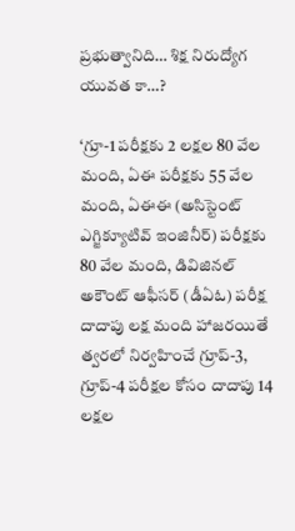ప్రభుత్వానిది… శిక్ష నిరుద్యోగ యువత కా…?

‘గ్రూ-1 పరీక్షకు 2 లక్షల 80 వేల మంది, ఏఈ పరీక్షకు 55 వేల మంది, ఏఈఈ (అసిస్టెంట్‌ ఎగ్జిక్యూటివ్‌ ఇం‌జినీర్‌) పరీక్షకు 80 వేల మంది, డివిజినల్‌ అకౌంట్‌ ఆఫీసర్‌ (డీఏఓ) పరీక్ష దాదాపు లక్ష మంది హాజరయితే త్వరలో నిర్వహించే గ్రూప్‌-3, గ్రూప్‌-4 పరీక్షల కోసం దాదాపు 14 లక్షల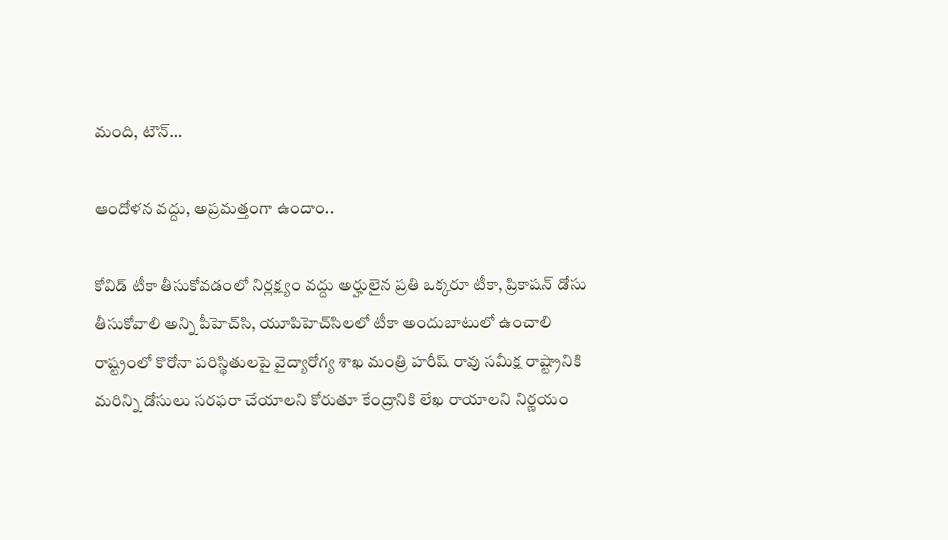మంది, టౌన్‌…

ఆం‌దోళన వద్దు, అప్రమత్తంగా ఉందాం..

కోవిడ్‌ ‌టీకా తీసుకోవడంలో నిర్లక్ష్యం వద్దు అర్హులైన ప్రతి ఒక్కరూ టీకా, ప్రికాషన్‌ ‌డోసు తీసుకోవాలి అన్ని పీహెచ్‌సి, యూపిహెచ్‌సిలలో టీకా అందుబాటులో ఉంచాలి రాష్ట్రంలో కొరోనా పరిస్థితులపై వైద్యారోగ్య శాఖ మంత్రి హరీష్‌ ‌రావు సమీక్ష రాష్ట్రానికి మరిన్ని డోసులు సరఫరా చేయాలని కోరుతూ కేంద్రానికి లేఖ రాయాలని నిర్ణయం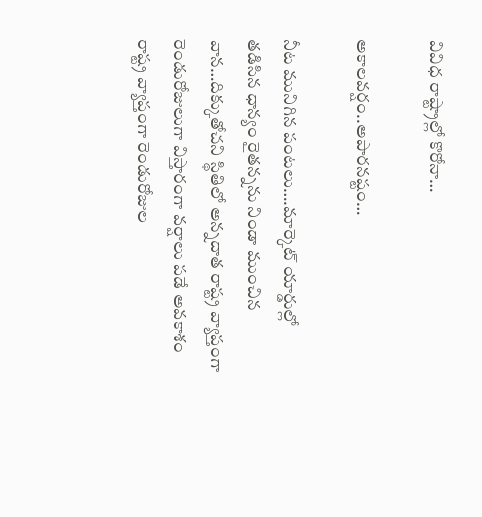వివిధ రాష్ట్రాల్లో కొరోనా…

అకాలవర్షం..అపారనష్టం…

నీట మునిగిన పంటలు….మార్కెట్‌ ‌యార్డుల్లో తడిసిన ధాన్యం రైతన్నను నిండా ముంచిన వాన…దిక్కుతోచని స్థితిలో అన్నదాత రాష్ట్ర వ్యాప్తంగా రెండురోజులుగా విస్తారంగా వర్షాలు పడే అవకాశం    రాష్ట్ర వ్యాప్తంగా రెండురోజుల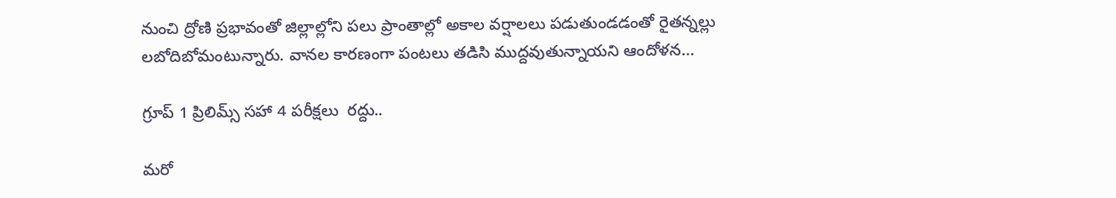నుంచి ద్రోణి ప్రభావంతో జిల్లాల్లోని పలు ప్రాంతాల్లో అకాల వర్షాలలు పడుతుండడంతో రైతన్నల్లు లబోదిబోమంటున్నారు. వానల కారణంగా పంటలు తడిసి ముద్దవుతున్నాయని ఆందోళన…

గ్రూప్‌ 1 ప్రిలిమ్స్ ‌సహా 4 పరీక్షలు  రద్దు..

మరో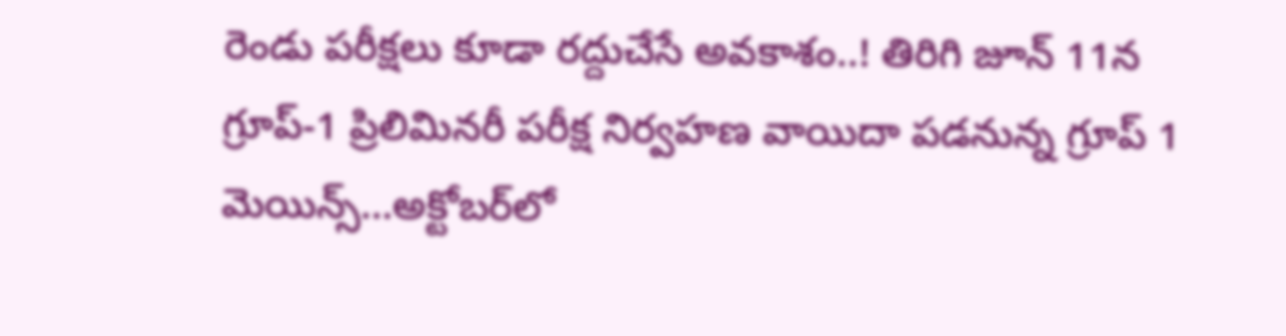రెండు పరీక్షలు కూడా రద్దుచేసే అవకాశం..! తిరిగి జూన్‌ 11న గ్రూప్‌-1 ప్రిలిమినరీ పరీక్ష నిర్వహణ వాయిదా పడనున్న గ్రూప్‌ 1 మెయిన్స్…అక్టోబర్‌లో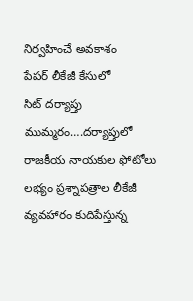నిర్వహించే అవకాశం పేపర్‌ ‌లీకేజీ కేసులో సిట్‌ ‌దర్యాప్తు ముమ్మరం….దర్యాప్తులో రాజకీయ నాయకుల ఫోటోలు లభ్యం ప్రశ్నాపత్రాల లీకేజీ వ్యవహారం కుదిపేస్తున్న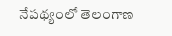నేపథ్యంలో తెలంగాణ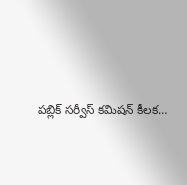పబ్లిక్‌ ‌సర్వీస్‌ ‌కమిషన్‌ ‌కీలక…